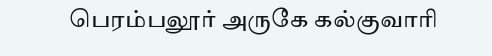பெரம்பலூர் அருகே கல்குவாரி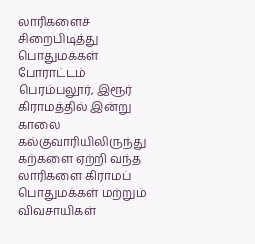லாரிகளைச் சிறைபிடித்து பொதுமக்கள் போராட்டம்
பெரம்பலூர், இரூர் கிராமத்தில் இன்று காலை கல்குவாரியிலிருந்து கற்களை ஏற்றி வந்த லாரிகளை கிராமப் பொதுமக்கள் மற்றும் விவசாயிகள்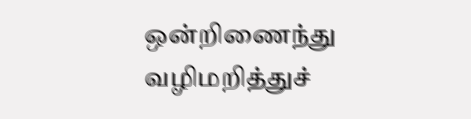ஒன்றிணைந்து வழிமறித்துச்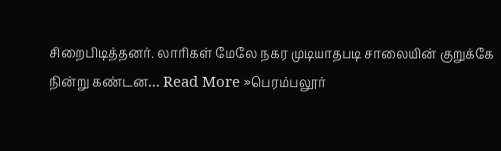சிறைபிடித்தனர். லாரிகள் மேலே நகர முடியாதபடி சாலையின் குறுக்கே நின்று கண்டன… Read More »பெரம்பலூர்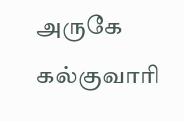அருகே கல்குவாரி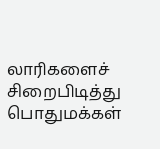லாரிகளைச் சிறைபிடித்து பொதுமக்கள்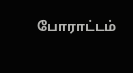போராட்டம்